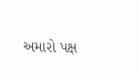અમારો પક્ષ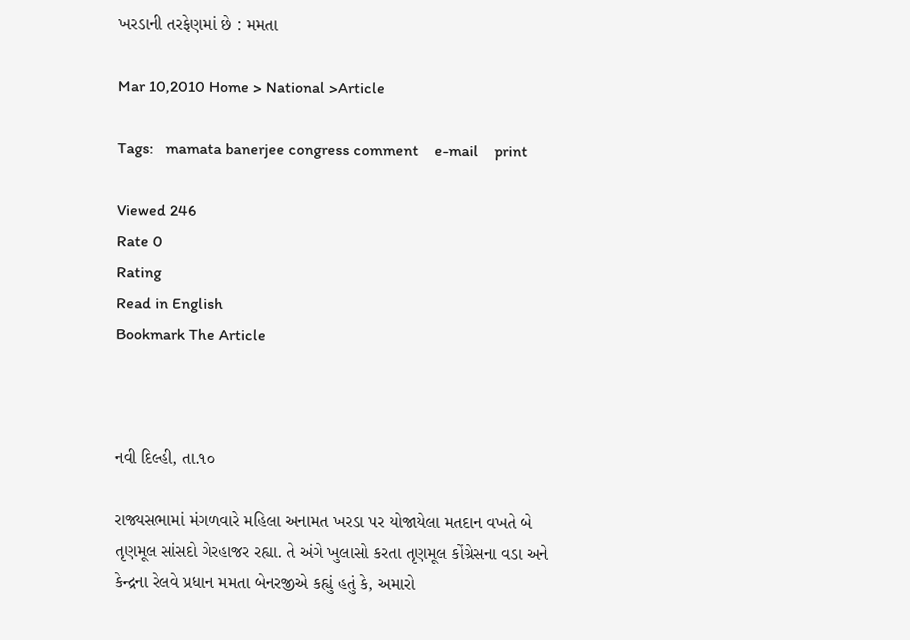ખરડાની તરફેણમાં છે : મમતા

Mar 10,2010 Home > National >Article

Tags:   mamata banerjee congress comment    e-mail    print

Viewed 246
Rate 0
Rating
Read in English
Bookmark The Article



નવી દિલ્હી, તા.૧૦

રાજ્યસભામાં મંગળવારે મહિલા અનામત ખરડા પર યોજાયેલા મતદાન વખતે બે તૃણમૂલ સાંસદો ગેરહાજર રહ્યા. તે અંગે ખુલાસો કરતા તૃણમૂલ કોંગ્રેસના વડા અને કેન્દ્રના રેલવે પ્રધાન મમતા બેનરજીએ કહ્યું હતું કે, અમારો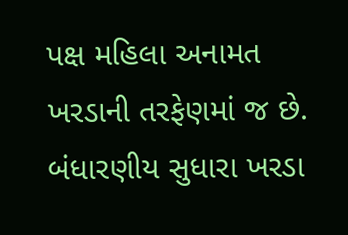પક્ષ મહિલા અનામત ખરડાની તરફેણમાં જ છે. બંધારણીય સુધારા ખરડા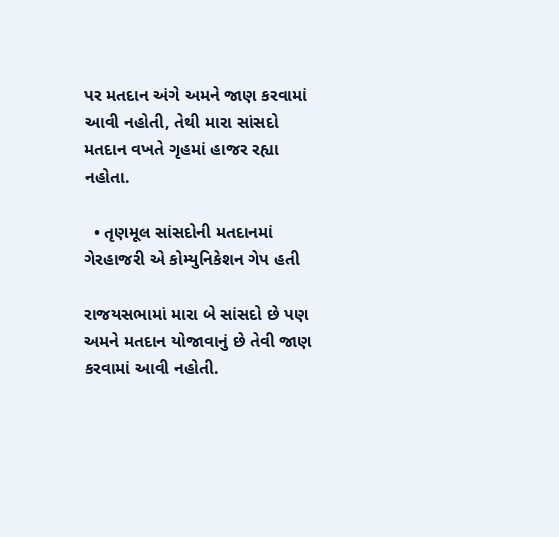પર મતદાન અંગે અમને જાણ કરવામાં આવી નહોતી, તેથી મારા સાંસદો મતદાન વખતે ગૃહમાં હાજર રહ્યા નહોતા.

  • તૃણમૂલ સાંસદોની મતદાનમાં ગેરહાજરી એ કોમ્યુનિકેશન ગેપ હતી

રાજયસભામાં મારા બે સાંસદો છે પણ અમને મતદાન યોજાવાનું છે તેવી જાણ કરવામાં આવી નહોતી.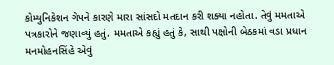કોમ્યુનિકેશન ગેપને કારણે મારા સાંસદો મતદાન કરી શક્યા નહોતા. તેવું મમતાએ પત્રકારોને જણાવ્યું હતું. મમતાએ કહ્યું હતું કે, સાથી પક્ષોની બેઠકમાં વડા પ્રધાન મનમોહનસિંહે એવું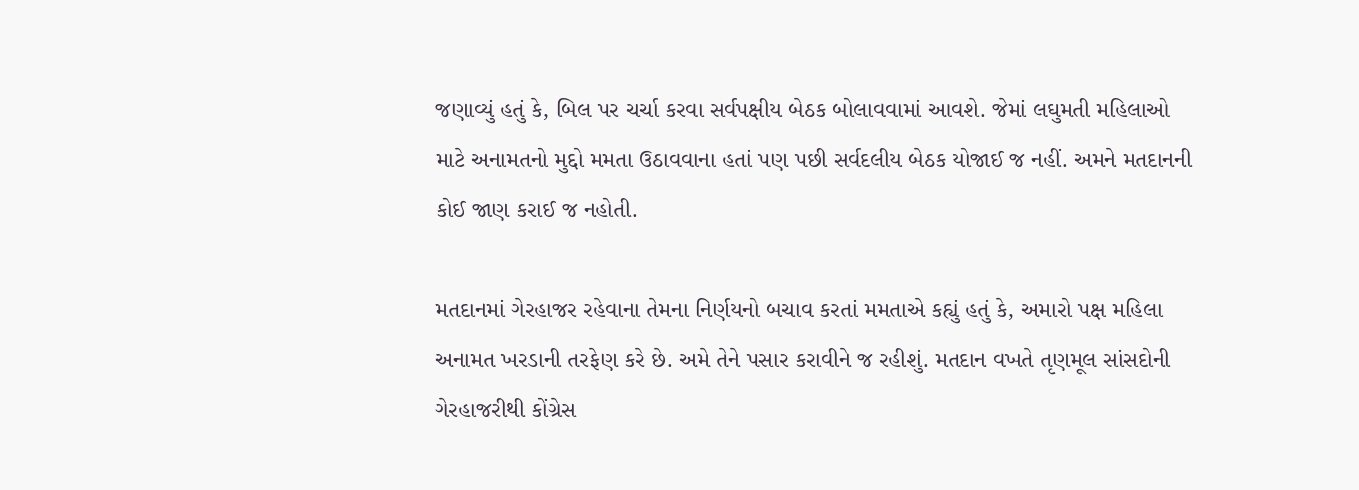જણાવ્યું હતું કે, બિલ પર ચર્ચા કરવા સર્વપક્ષીય બેઠક બોલાવવામાં આવશે. જેમાં લઘુમતી મહિલાઓ માટે અનામતનો મુદ્દો મમતા ઉઠાવવાના હતાં પણ પછી સર્વદલીય બેઠક યોજાઈ જ નહીં. અમને મતદાનની કોઈ જાણ કરાઈ જ નહોતી.

મતદાનમાં ગેરહાજર રહેવાના તેમના નિર્ણયનો બચાવ કરતાં મમતાએ કહ્યું હતું કે, અમારો પક્ષ મહિલા અનામત ખરડાની તરફેણ કરે છે. અમે તેને પસાર કરાવીને જ રહીશું. મતદાન વખતે તૃણમૂલ સાંસદોની ગેરહાજરીથી કોંગ્રેસ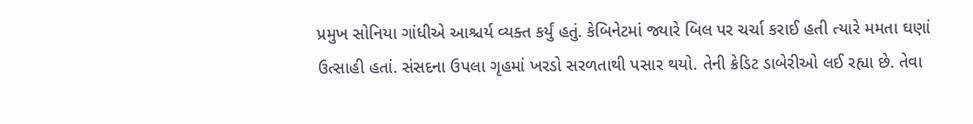પ્રમુખ સોનિયા ગાંધીએ આશ્ચર્ય વ્યક્ત કર્યું હતું. કેબિનેટમાં જ્યારે બિલ પર ચર્ચા કરાઈ હતી ત્યારે મમતા ઘણાં ઉત્સાહી હતાં. સંસદના ઉપલા ગૃહમાં ખરડો સરળતાથી પસાર થયો. તેની ક્રેડિટ ડાબેરીઓ લઈ રહ્યા છે. તેવા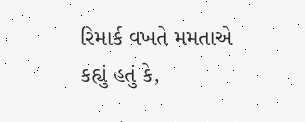રિમાર્ક વખતે મમતાએ કહ્યું હતું કે,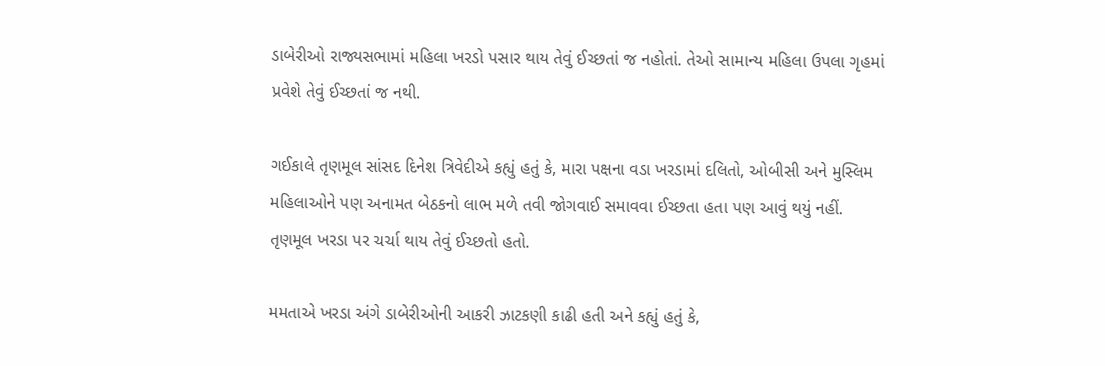ડાબેરીઓ રાજ્યસભામાં મહિલા ખરડો પસાર થાય તેવું ઈચ્છતાં જ નહોતાં. તેઓ સામાન્ય મહિલા ઉપલા ગૃહમાં પ્રવેશે તેવું ઈચ્છતાં જ નથી.

ગઈકાલે તૃણમૂલ સાંસદ દિનેશ ત્રિવેદીએ કહ્યું હતું કે, મારા પક્ષના વડા ખરડામાં દલિતો, ઓબીસી અને મુસ્લિમ મહિલાઓને પણ અનામત બેઠકનો લાભ મળે તવી જોગવાઈ સમાવવા ઈચ્છતા હતા પણ આવું થયું નહીં. તૃણમૂલ ખરડા પર ચર્ચા થાય તેવું ઈચ્છતો હતો.

મમતાએ ખરડા અંગે ડાબેરીઓની આકરી ઝાટકણી કાઢી હતી અને કહ્યું હતું કે,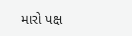મારો પક્ષ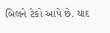બિલને ટેકો આપે છે. યાદ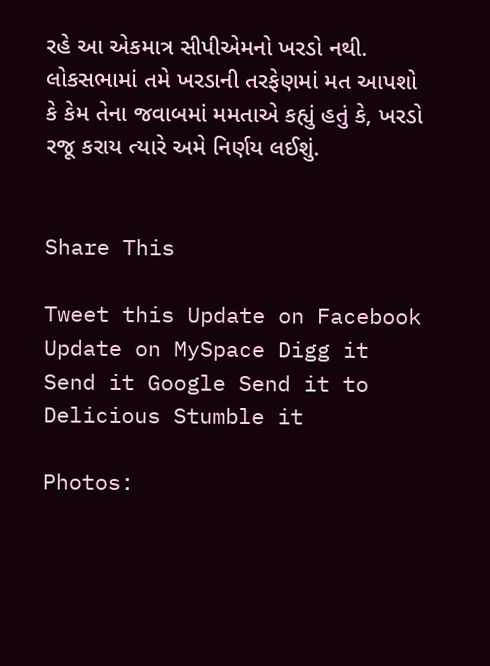રહે આ એકમાત્ર સીપીએમનો ખરડો નથી. લોકસભામાં તમે ખરડાની તરફેણમાં મત આપશો કે કેમ તેના જવાબમાં મમતાએ કહ્યું હતું કે, ખરડો રજૂ કરાય ત્યારે અમે નિર્ણય લઈશું.


Share This

Tweet this Update on Facebook Update on MySpace Digg it Send it Google Send it to Delicious Stumble it

Photos: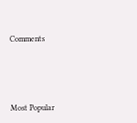Comments





Most Popular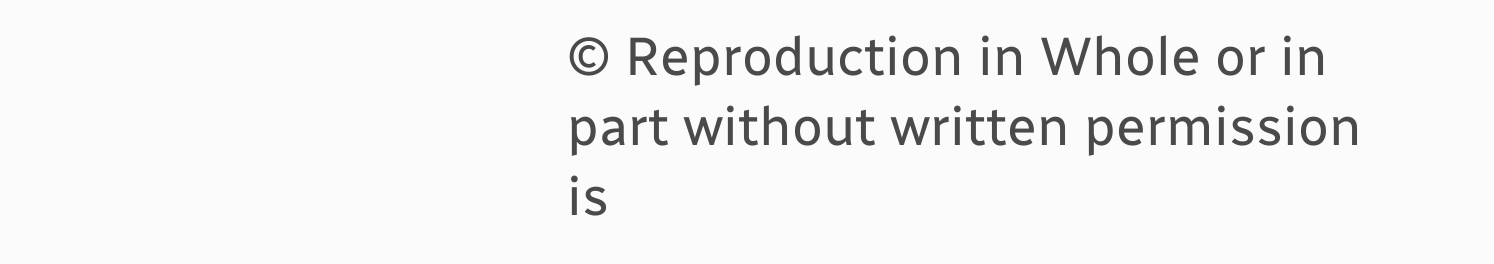© Reproduction in Whole or in part without written permission is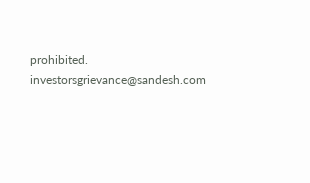prohibited.
investorsgrievance@sandesh.com